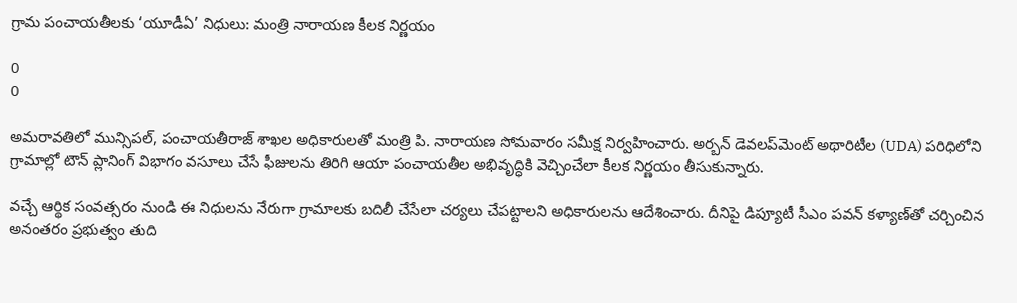గ్రామ పంచాయతీలకు ‘యూడీఏ’ నిధులు: మంత్రి నారాయణ కీలక నిర్ణయం

0
0

అమరావతిలో మున్సిపల్, పంచాయతీరాజ్ శాఖల అధికారులతో మంత్రి పి. నారాయణ సోమవారం సమీక్ష నిర్వహించారు. అర్బన్ డెవలప్‌మెంట్ అథారిటీల (UDA) పరిధిలోని గ్రామాల్లో టౌన్ ప్లానింగ్ విభాగం వసూలు చేసే ఫీజులను తిరిగి ఆయా పంచాయతీల అభివృద్ధికి వెచ్చించేలా కీలక నిర్ణయం తీసుకున్నారు.

వచ్చే ఆర్థిక సంవత్సరం నుండి ఈ నిధులను నేరుగా గ్రామాలకు బదిలీ చేసేలా చర్యలు చేపట్టాలని అధికారులను ఆదేశించారు. దీనిపై డిప్యూటీ సీఎం పవన్ కళ్యాణ్‌తో చర్చించిన అనంతరం ప్రభుత్వం తుది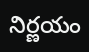నిర్ణయం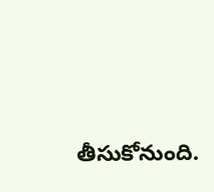తీసుకోనుంది.